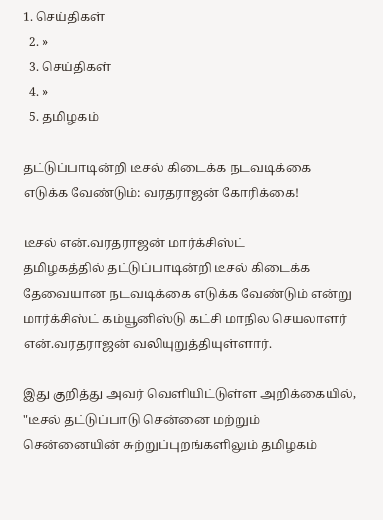1. செய்திகள்
  2. »
  3. செய்திகள்
  4. »
  5. த‌மிழக‌ம்

தட்டுப்பாடின்றி டீசல் கிடைக்க நடவடிக்கை எடு‌க்க வே‌ண்டு‌ம்: வரதராஜன் கோரிக்கை!

டீசல் என்.வரதராஜன் மார்க்சிஸ்ட்
தமிழகத்தில் தட்டுப்பாடி‌ன்‌றி டீசல் கிடைக்க தேவையான நடவடிக்கை எடுக்க வேண்டும் என்று மார்க்சிஸ்ட் கம்யூனிஸ்டு கட்சி மாநில செயலாளர் என்.வரதராஜன் வ‌லியுறு‌த்‌தியு‌ள்ளா‌ர்.

இது கு‌றி‌த்து அவ‌ர் வெளியிட்டுள்ள அறிக்கையில், "டீசல் தட்டுப்பாடு சென்னை மற்றும் சென்னையின் சுற்றுப்புறங்களிலும் தமிழகம்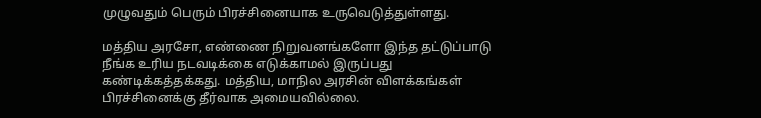முழுவதும் பெரும் பிரச்சினையாக உருவெடுத்துள்ளது.

மத்திய அரசோ, எண்ணை நிறுவனங்களோ இந்த தட்டுப்பாடு நீங்க உரிய நடவடிக்கை எடுக்காமல் இருப்பது கண்டிக்கத்தக்கது. மத்திய, மாநில அரசின் விளக்கங்கள் பிரச்சினைக்கு தீர்வாக அமையவில்லை.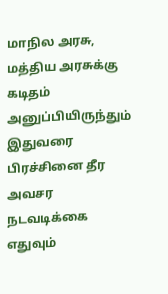மாநில அரசு, மத்திய அரசுக்கு கடிதம் அனுப்பியிருந்தும் இதுவரை பிரச்சினை தீர அவசர நடவடிக்கை எதுவும்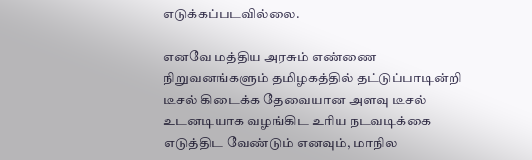எடுக்கப்படவில்லை.

எனவே மத்திய அரசும் எண்ணை நிறுவனங்களும் தமிழகத்தில் தட்டுப்பாடின்றி டீசல் கிடைக்க தேவையான அளவு டீசல் உடனடியாக வழங்கிட உரிய நடவடிக்கை எடுத்திட வேண்டும் எனவும், மாநில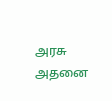அரசு அதனை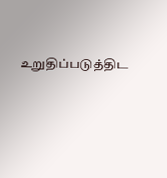உறுதிப்படுத்திட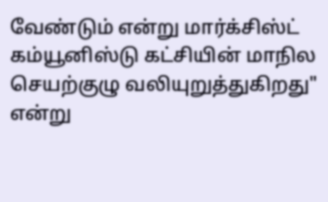வேண்டும் என்று மார்க்சிஸ்ட் கம்யூனிஸ்டு கட்சியின் மாநில செயற்குழு வலியுறுத்துகிறது" எ‌ன்று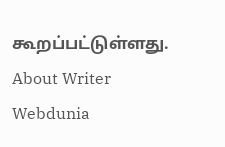கூ‌ற‌ப்ப‌ட்டு‌ள்ளது.
About Writer
Webdunia